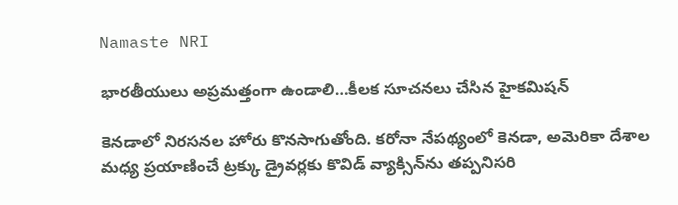Namaste NRI

భారతీయులు అప్రమత్తంగా ఉండాలి…కీలక సూచనలు చేసిన హైకమిషన్

కెనడాలో నిరసనల హోరు కొనసాగుతోంది. కరోనా నేపథ్యంలో కెనడా, అమెరికా దేశాల మధ్య ప్రయాణించే ట్రక్కు డ్రైవర్లకు కొవిడ్‌ వ్యాక్సిన్‌ను తప్పనిసరి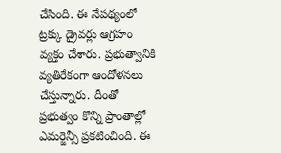చేసింది. ఈ నేపథ్యంలో ట్రక్కు డ్రైవర్లు ఆగ్రహం వ్యక్తం చేశారు. ప్రభుత్వానికి వ్యతిరేకంగా ఆందోళనలు చేస్తున్నారు. దీంతో  ప్రభుత్వం కొన్ని ప్రాంతాల్లో ఎమర్జెన్సీ ప్రకటించింది. ఈ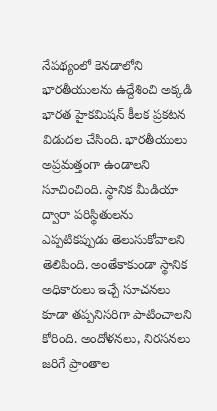నేపథ్యంలో కెనడాలోని భారతీయులను ఉద్దేశించి అక్కడి భారత హైకమిషన్‌ కీలక ప్రకటన విడుదల చేసింది. భారతీయులు అప్రమత్తంగా ఉండాలని సూచించింది. స్థానిక మీడియా ద్వారా పరిస్థితులను ఎప్పటికప్పుడు తెలుసుకోవాలని తెలిపింది. అంతేకాకుండా స్థానిక అధికారులు ఇచ్చే సూచనలు కూడా తప్పనిసరిగా పాటించాలని కోరింది. అందోళనలు, నిరసనలు జరిగే ప్రాంతాల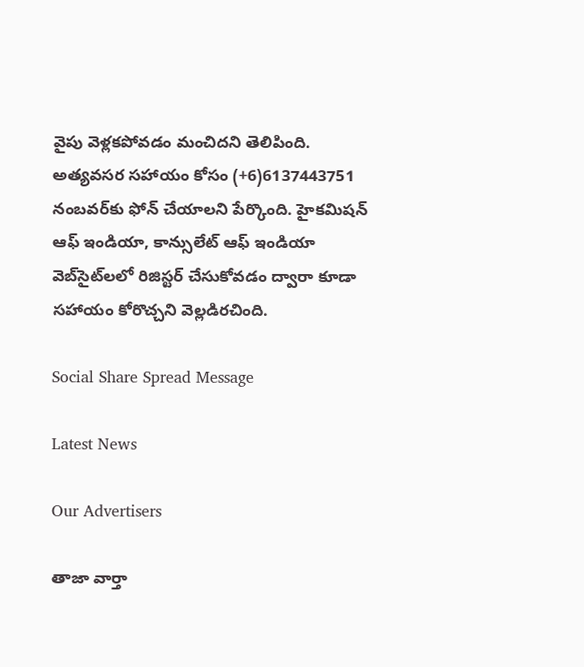వైపు వెళ్లకపోవడం మంచిదని తెలిపింది. అత్యవసర సహాయం కోసం (+6)6137443751 నంబవర్‌కు ఫోన్‌ చేయాలని పేర్కొంది. హైకమిషన్‌ ఆఫ్‌ ఇండియా, కాన్సులేట్‌ ఆఫ్‌ ఇండియా వెబ్‌సైట్‌లలో రిజిస్టర్‌ చేసుకోవడం ద్వారా కూడా సహాయం కోరొచ్చని వెల్లడిరచింది.

Social Share Spread Message

Latest News

Our Advertisers

తాజా వార్తా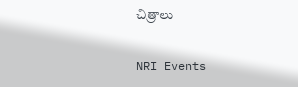చిత్రాలు

NRI Events